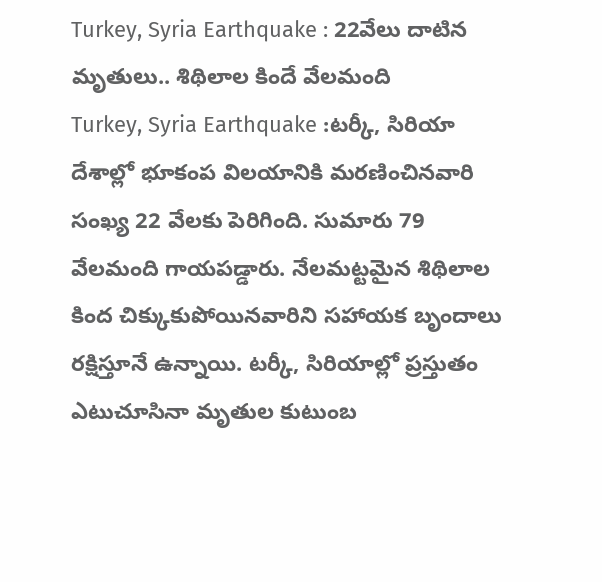Turkey, Syria Earthquake : 22వేలు దాటిన మృతులు.. శిథిలాల కిందే వేలమంది
Turkey, Syria Earthquake :టర్కీ, సిరియా దేశాల్లో భూకంప విలయానికి మరణించినవారి సంఖ్య 22 వేలకు పెరిగింది. సుమారు 79 వేలమంది గాయపడ్డారు. నేలమట్టమైన శిథిలాల కింద చిక్కుకుపోయినవారిని సహాయక బృందాలు రక్షిస్తూనే ఉన్నాయి. టర్కీ, సిరియాల్లో ప్రస్తుతం ఎటుచూసినా మృతుల కుటుంబ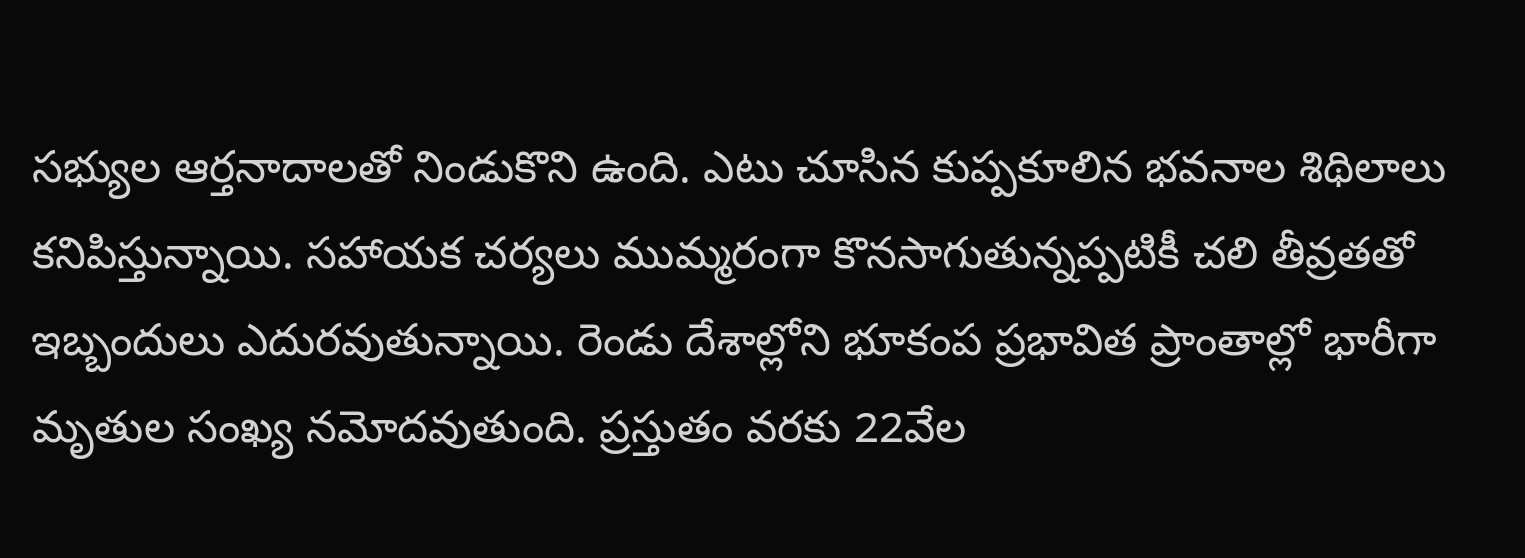సభ్యుల ఆర్తనాదాలతో నిండుకొని ఉంది. ఎటు చూసిన కుప్పకూలిన భవనాల శిథిలాలు కనిపిస్తున్నాయి. సహాయక చర్యలు ముమ్మరంగా కొనసాగుతున్నప్పటికీ చలి తీవ్రతతో ఇబ్బందులు ఎదురవుతున్నాయి. రెండు దేశాల్లోని భూకంప ప్రభావిత ప్రాంతాల్లో భారీగా మృతుల సంఖ్య నమోదవుతుంది. ప్రస్తుతం వరకు 22వేల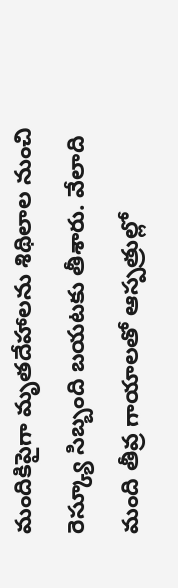మందికిపైగా మృతదేహాలను శిథిలాల నుంచి రెస్క్యూ సిబ్బంది బయటకు తీశారు. వేలాది మంది తీవ్ర గాయాలతో ఆస్పత్రుల్లో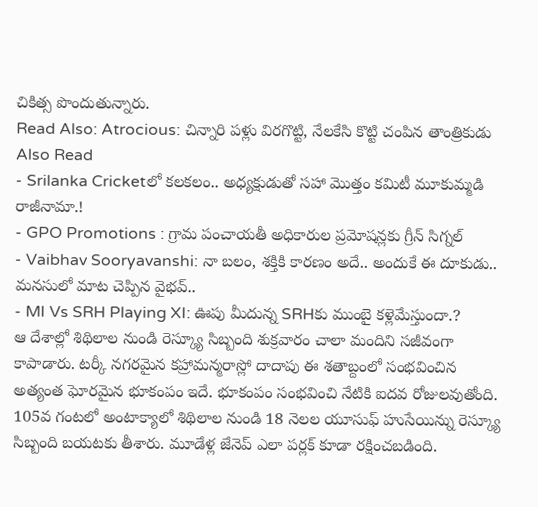చికిత్స పొందుతున్నారు.
Read Also: Atrocious: చిన్నారి పళ్లు విరగొట్టి, నేలకేసి కొట్టి చంపిన తాంత్రికుడు
Also Read
- Srilanka Cricketలో కలకలం.. అధ్యక్షుడుతో సహా మొత్తం కమిటీ మూకుమ్మడి రాజీనామా.!
- GPO Promotions : గ్రామ పంచాయతీ అధికారుల ప్రమోషన్లకు గ్రీన్ సిగ్నల్
- Vaibhav Sooryavanshi: నా బలం, శక్తికి కారణం అదే.. అందుకే ఈ దూకుడు.. మనసులో మాట చెప్పిన వైభవ్..
- MI Vs SRH Playing XI: ఊపు మీదున్న SRHకు ముంబై కళ్లెమేస్తుందా.?
ఆ దేశాల్లో శిథిలాల నుండి రెస్క్యూ సిబ్బంది శుక్రవారం చాలా మందిని సజీవంగా కాపాడారు. టర్కీ నగరమైన కహ్రామన్మరాస్లో దాదాపు ఈ శతాబ్దంలో సంభవించిన అత్యంత ఘోరమైన భూకంపం ఇదే. భూకంపం సంభవించి నేటికి ఐదవ రోజులవుతోంది. 105వ గంటలో అంటాక్యాలో శిథిలాల నుండి 18 నెలల యూసుఫ్ హుసేయిన్ను రెస్క్యూ సిబ్బంది బయటకు తీశారు. మూడేళ్ల జేనెప్ ఎలా పర్లక్ కూడా రక్షించబడింది.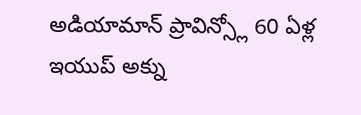అడియామాన్ ప్రావిన్స్లో 60 ఏళ్ల ఇయుప్ అక్ను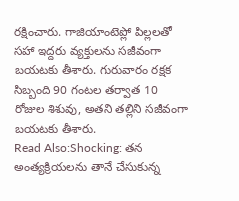రక్షించారు. గాజియాంటెప్లో పిల్లలతో సహా ఇద్దరు వ్యక్తులను సజీవంగా బయటకు తీశారు. గురువారం రక్షక సిబ్బంది 90 గంటల తర్వాత 10 రోజుల శిశువు, అతని తల్లిని సజీవంగా బయటకు తీశారు.
Read Also:Shocking: తన అంత్యక్రియలను తానే చేసుకున్న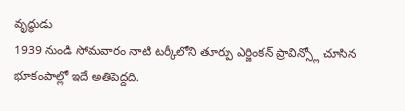వృద్ధుడు
1939 నుండి సోమవారం నాటి టర్కీలోని తూర్పు ఎర్జింకన్ ప్రావిన్స్లో చూసిన భూకంపాల్లో ఇదే అతిపెద్దది.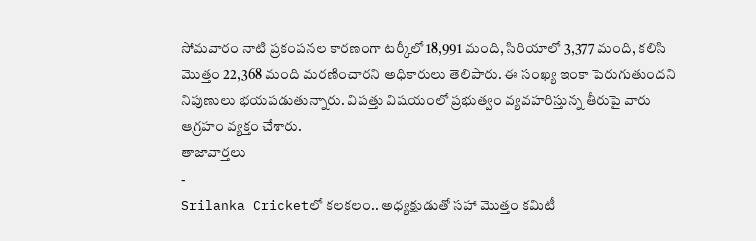సోమవారం నాటి ప్రకంపనల కారణంగా టర్కీలో 18,991 మంది, సిరియాలో 3,377 మంది, కలిసి మొత్తం 22,368 మంది మరణించారని అధికారులు తెలిపారు. ఈ సంఖ్య ఇంకా పెరుగుతుందని నిపుణులు భయపడుతున్నారు. విపత్తు విషయంలో ప్రభుత్వం వ్యవహరిస్తున్న తీరుపై వారు ఆగ్రహం వ్యక్తం చేశారు.
తాజావార్తలు
-
Srilanka Cricketలో కలకలం.. అధ్యక్షుడుతో సహా మొత్తం కమిటీ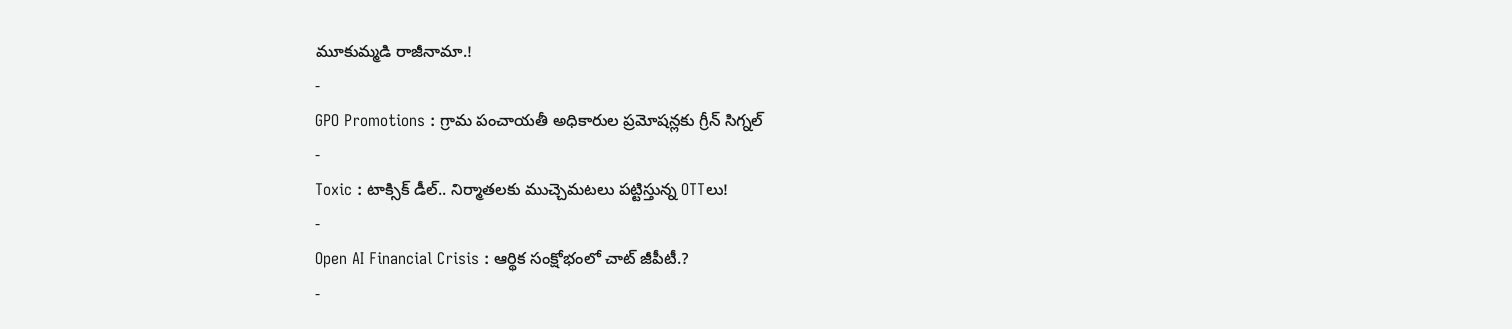మూకుమ్మడి రాజీనామా.!
-
GPO Promotions : గ్రామ పంచాయతీ అధికారుల ప్రమోషన్లకు గ్రీన్ సిగ్నల్
-
Toxic : టాక్సిక్ డీల్.. నిర్మాతలకు ముచ్చెమటలు పట్టిస్తున్న OTTలు!
-
Open AI Financial Crisis : ఆర్థిక సంక్షోభంలో చాట్ జీపీటీ.?
-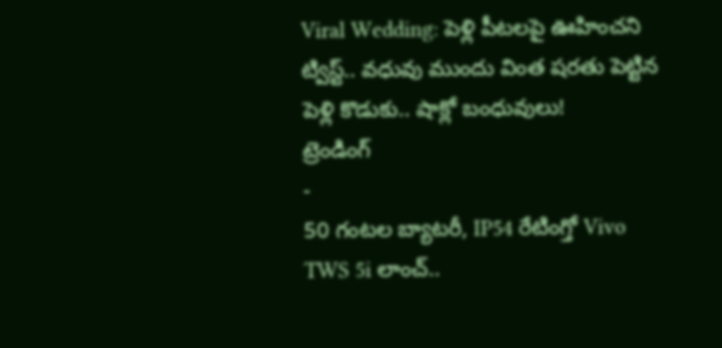Viral Wedding: పెళ్లి పీటలపై ఊహించని ట్విస్ట్.. వధువు ముందు వింత షరతు పెట్టిన పెళ్లి కొడుకు.. షాక్లో బంధువులు!
ట్రెండింగ్
-
50 గంటల బ్యాటరీ, IP54 రేటింగ్తో Vivo TWS 5i లాంచ్..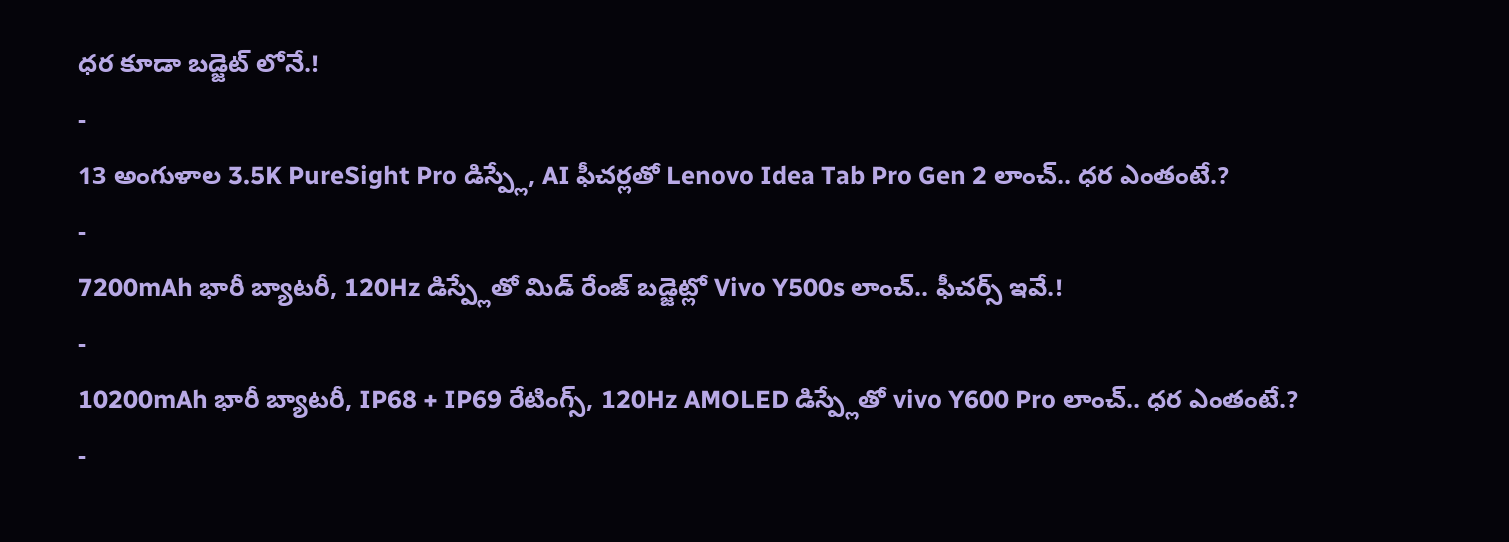ధర కూడా బడ్జెట్ లోనే.!
-
13 అంగుళాల 3.5K PureSight Pro డిస్ప్లే, AI ఫీచర్లతో Lenovo Idea Tab Pro Gen 2 లాంచ్.. ధర ఎంతంటే.?
-
7200mAh భారీ బ్యాటరీ, 120Hz డిస్ప్లేతో మిడ్ రేంజ్ బడ్జెట్లో Vivo Y500s లాంచ్.. ఫీచర్స్ ఇవే.!
-
10200mAh భారీ బ్యాటరీ, IP68 + IP69 రేటింగ్స్, 120Hz AMOLED డిస్ప్లేతో vivo Y600 Pro లాంచ్.. ధర ఎంతంటే.?
-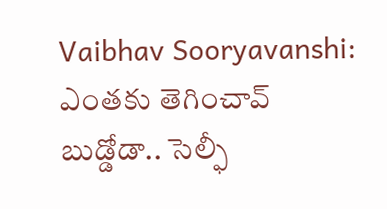Vaibhav Sooryavanshi: ఎంతకు తెగించావ్ బుడ్డోడా.. సెల్ఫీ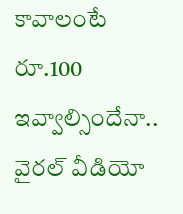కావాలంటే రూ.100 ఇవ్వాల్సిందేనా.. వైరల్ వీడియో